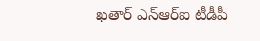ఖతార్ ఎన్ఆర్ఐ టీడీపీ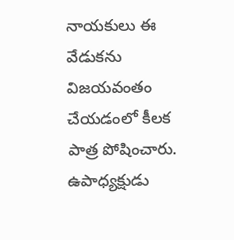నాయకులు ఈ వేడుకను విజయవంతం చేయడంలో కీలక పాత్ర పోషించారు. ఉపాధ్యక్షుడు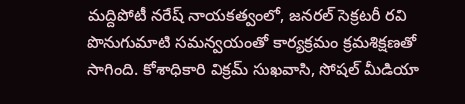మద్దిపోటీ నరేష్ నాయకత్వంలో, జనరల్ సెక్రటరీ రవి పొనుగుమాటి సమన్వయంతో కార్యక్రమం క్రమశిక్షణతో సాగింది. కోశాధికారి విక్రమ్ సుఖవాసి, సోషల్ మీడియా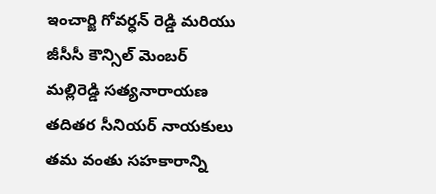ఇంచార్జి గోవర్ధన్ రెడ్డి మరియు జీసీసీ కౌన్సిల్ మెంబర్ మల్లిరెడ్డి సత్యనారాయణ తదితర సీనియర్ నాయకులు తమ వంతు సహకారాన్ని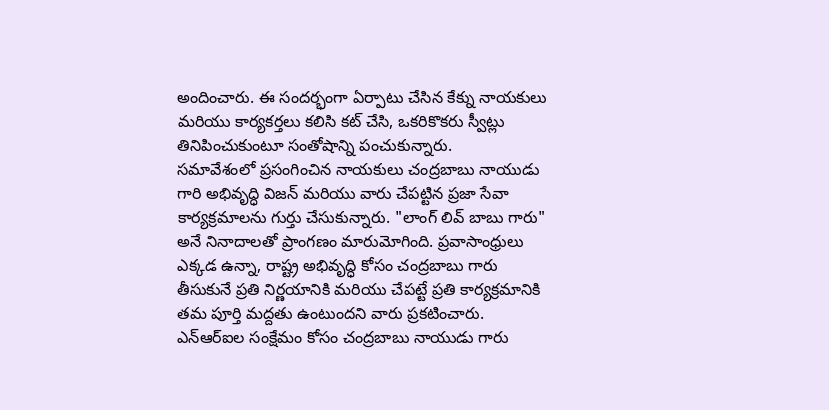అందించారు. ఈ సందర్భంగా ఏర్పాటు చేసిన కేక్ను నాయకులు మరియు కార్యకర్తలు కలిసి కట్ చేసి, ఒకరికొకరు స్వీట్లు తినిపించుకుంటూ సంతోషాన్ని పంచుకున్నారు.
సమావేశంలో ప్రసంగించిన నాయకులు చంద్రబాబు నాయుడు గారి అభివృద్ధి విజన్ మరియు వారు చేపట్టిన ప్రజా సేవా కార్యక్రమాలను గుర్తు చేసుకున్నారు. "లాంగ్ లివ్ బాబు గారు" అనే నినాదాలతో ప్రాంగణం మారుమోగింది. ప్రవాసాంధ్రులు ఎక్కడ ఉన్నా, రాష్ట్ర అభివృద్ధి కోసం చంద్రబాబు గారు తీసుకునే ప్రతి నిర్ణయానికి మరియు చేపట్టే ప్రతి కార్యక్రమానికి తమ పూర్తి మద్దతు ఉంటుందని వారు ప్రకటించారు. ఎన్ఆర్ఐల సంక్షేమం కోసం చంద్రబాబు నాయుడు గారు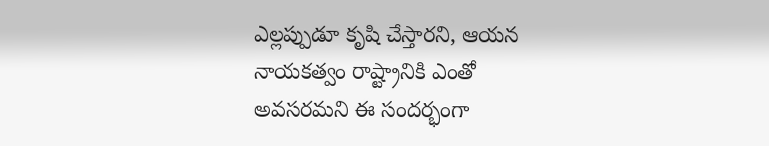ఎల్లప్పుడూ కృషి చేస్తారని, ఆయన నాయకత్వం రాష్ట్రానికి ఎంతో అవసరమని ఈ సందర్భంగా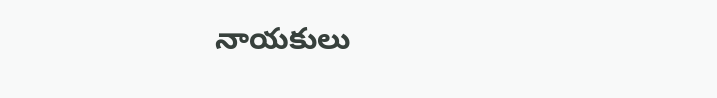నాయకులు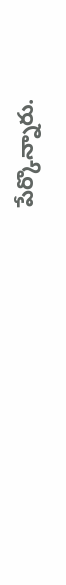పేర్కొన్నారు.